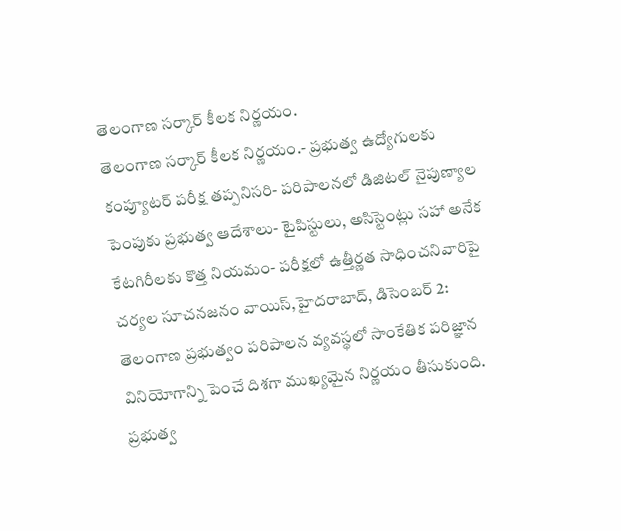తెలంగాణ సర్కార్ కీలక నిర్ణయం.
తెలంగాణ సర్కార్ కీలక నిర్ణయం.- ప్రభుత్వ ఉద్యోగులకు కంప్యూటర్ పరీక్ష తప్పనిసరి- పరిపాలనలో డిజిటల్ నైపుణ్యాల పెంపుకు ప్రభుత్వ ఆదేశాలు- టైపిస్టులు, అసిస్టెంట్లు సహా అనేక కేటగిరీలకు కొత్త నియమం- పరీక్షలో ఉత్తీర్ణత సాధించనివారిపై చర్యల సూచనజనం వాయిస్,హైదరాబాద్, డిసెంబర్ 2: తెలంగాణ ప్రభుత్వం పరిపాలన వ్యవస్థలో సాంకేతిక పరిజ్ఞాన వినియోగాన్ని పెంచే దిశగా ముఖ్యమైన నిర్ణయం తీసుకుంది. ప్రభుత్వ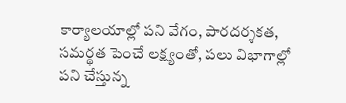కార్యాలయాల్లో పని వేగం, పారదర్శకత, సమర్థత పెంచే లక్ష్యంతో, పలు విభాగాల్లో పని చేస్తున్న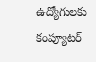ఉద్యోగులకు కంప్యూటర్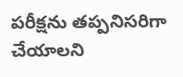పరీక్షను తప్పనిసరిగా చేయాలని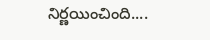నిర్ణయించింది....